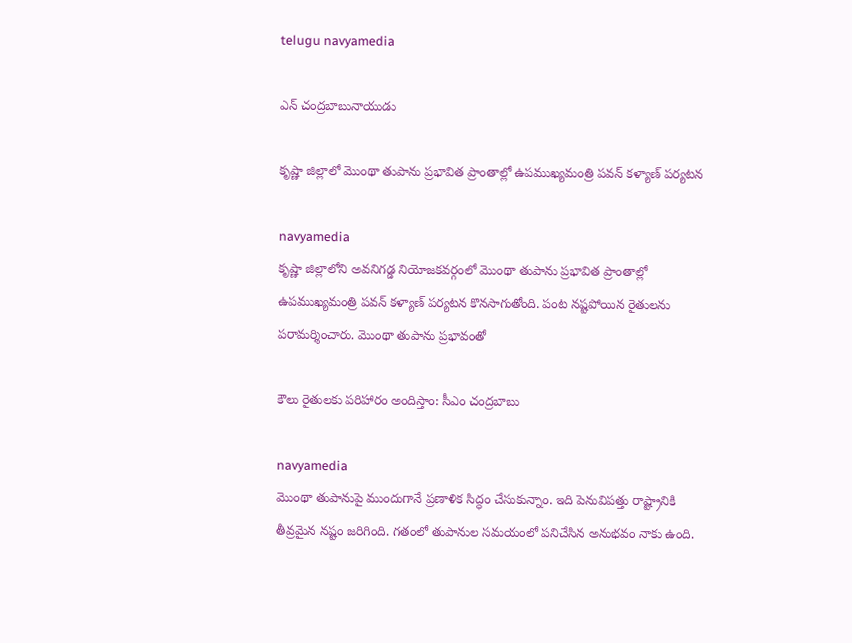telugu navyamedia

ఎన్ చంద్రబాబునాయుడు

కృష్ణా జిల్లాలో మొంథా తుపాను ప్రభావిత ప్రాంతాల్లో ఉపముఖ్యమంత్రి పవన్ కళ్యాణ్ పర్యటన

navyamedia
కృష్ణా జిల్లాలోని అవనిగడ్డ నియోజకవర్గంలో మొంథా తుపాను ప్రభావిత ప్రాంతాల్లో ఉపముఖ్యమంత్రి పవన్ కళ్యాణ్ పర్యటన కొనసాగుతోంది. పంట నష్టపోయిన రైతులను పరామర్శించారు. మొంథా తుపాను ప్రభావంతో

కౌలు రైతులకు పరిహారం అందిస్తాం: సీఎం చంద్రబాబు

navyamedia
మొంథా తుపానుపై ముందుగానే ప్రణాళిక సిద్ధం చేసుకున్నాం. ఇది పెనువిపత్తు రాష్ట్రానికి తీవ్రమైన నష్టం జరిగింది. గతంలో తుపానుల సమయంలో పనిచేసిన అనుభవం నాకు ఉంది.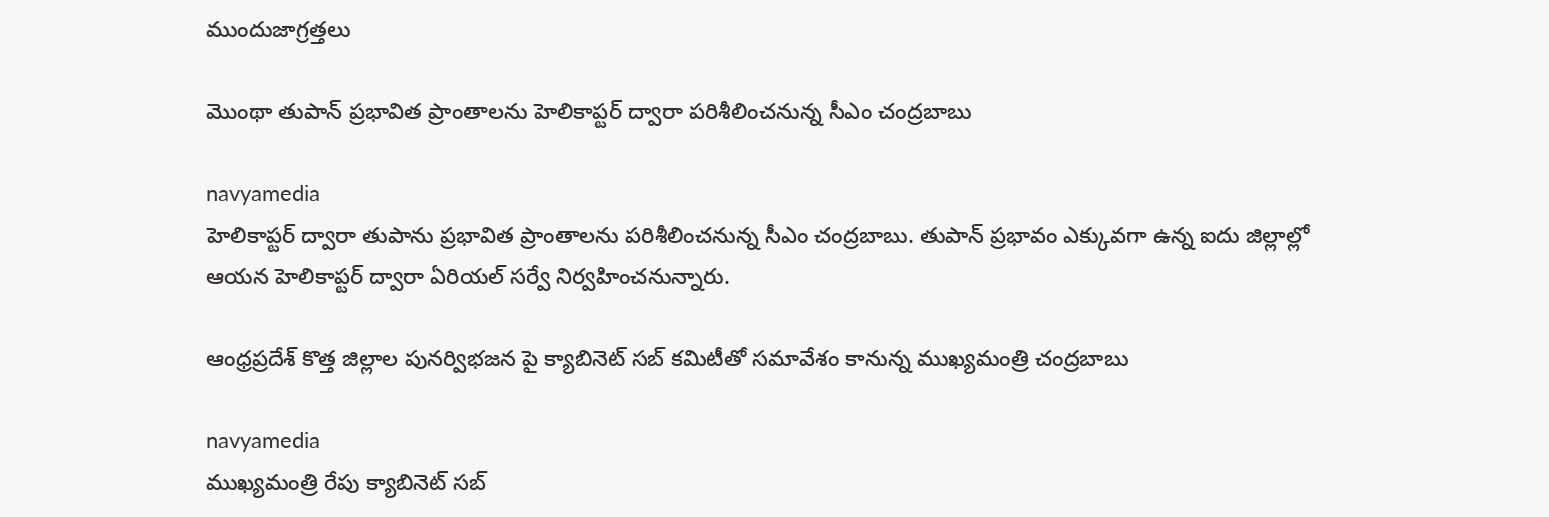ముందుజాగ్రత్తలు

మొంథా తుపాన్ ప్రభావిత ప్రాంతాలను హెలికాప్టర్ ద్వారా పరిశీలించనున్న సీఎం చంద్రబాబు

navyamedia
హెలికాప్టర్ ద్వారా తుపాను ప్రభావిత ప్రాంతాలను పరిశీలించనున్న సీఎం చంద్రబాబు. తుపాన్ ప్రభావం ఎక్కువగా ఉన్న ఐదు జిల్లాల్లో ఆయన హెలికాప్టర్ ద్వారా ఏరియల్ సర్వే నిర్వహించనున్నారు.

ఆంధ్రప్రదేశ్ కొత్త జిల్లాల పునర్విభజన పై క్యాబినెట్ సబ్ కమిటీతో సమావేశం కానున్న ముఖ్యమంత్రి చంద్రబాబు

navyamedia
ముఖ్యమంత్రి రేపు క్యాబినెట్ సబ్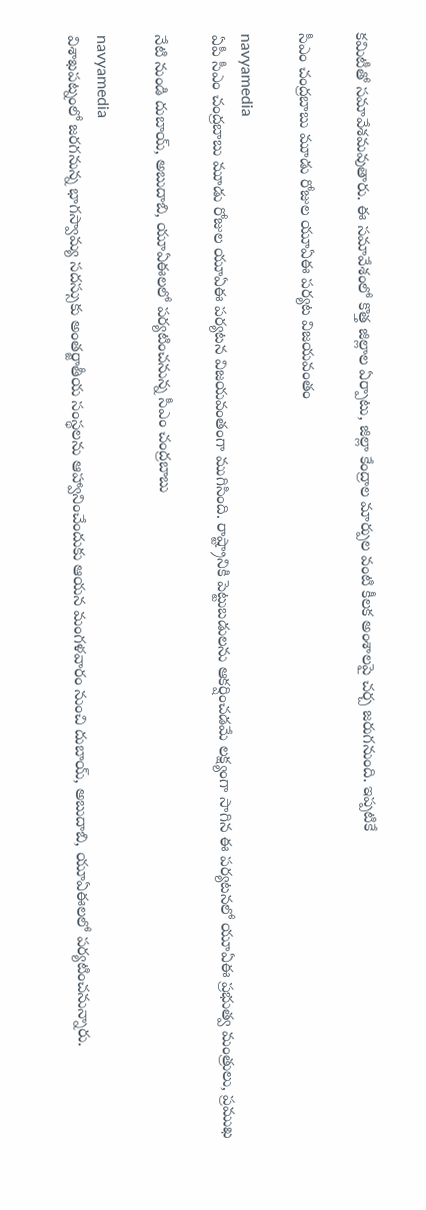కమిటీతో సమావేశమవుతారు. ఈ సమావేశంలో కొత్త జిల్లాల ఏర్పాటు, జిల్లా కేంద్రాల మార్పుల వంటి కీలక అంశాలపై చర్చ జరుగనుంది. ఇప్పటికే

సీఎం చంద్రబాబు మూడు రోజుల యూఏఈ పర్యట విజయవంతం

navyamedia
ఏపీ సీఎం చంద్రబాబు మూడు రోజుల యూఏఈ పర్యటన విజయవంతంగా ముగిసింది. రాష్ట్రానికి పెట్టుబడులను ఆకర్షించడమే లక్ష్యంగా సాగిన ఈ పర్యటనలో యూఏఈ ప్రభుత్వ మంత్రులు, ప్రముఖ

నేటి నుండి దుబాయ్, అబుదాబి, యూఏఈలలో పర్యటించనున్న సీఎం చంద్రబాబు

navyamedia
విశాఖపట్నంలో జరగనున్న భాగస్వామ్య సదస్సుకు అంతర్జాతీయ సంస్థలను ఆహ్వానించేందుకు ఆయన మంగళవారం నుంచి దుబాయ్, అబుదాబి, యూఏఈలలో పర్యటించనున్నారు.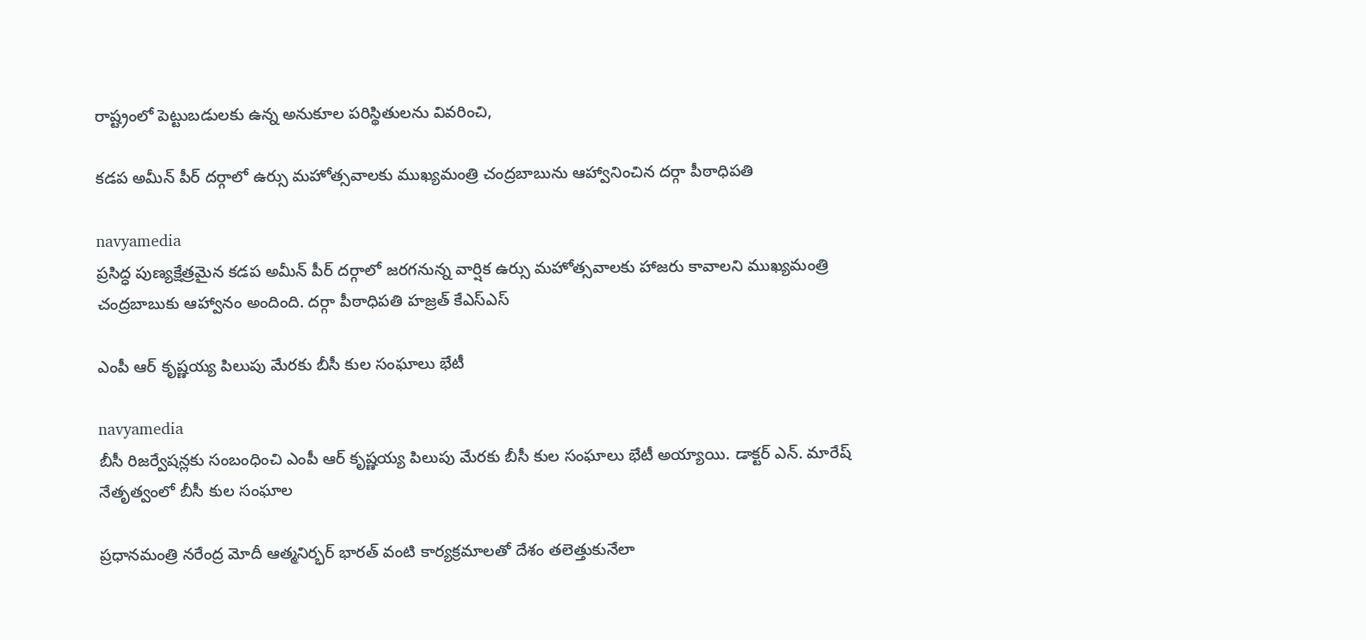రాష్ట్రంలో పెట్టుబడులకు ఉన్న అనుకూల పరిస్థితులను వివరించి,

కడప అమీన్ పీర్ దర్గాలో ఉర్సు మహోత్సవాలకు ముఖ్యమంత్రి చంద్రబాబును ఆహ్వానించిన దర్గా పీఠాధిపతి

navyamedia
ప్రసిద్ధ పుణ్యక్షేత్రమైన కడప అమీన్ పీర్ దర్గాలో జరగనున్న వార్షిక ఉర్సు మహోత్సవాలకు హాజరు కావాలని ముఖ్యమంత్రి చంద్రబాబుకు ఆహ్వానం అందింది. దర్గా పీఠాధిపతి హజ్రత్ కేఎస్ఎస్

ఎంపీ ఆర్ కృష్ణయ్య పిలుపు మేరకు బీసీ కుల సంఘాలు భేటీ

navyamedia
బీసీ రిజర్వేషన్లకు సంబంధించి ఎంపీ ఆర్ కృష్ణయ్య పిలుపు మేరకు బీసీ కుల సంఘాలు భేటీ అయ్యాయి. డాక్టర్ ఎన్. మారేష్ నేతృత్వంలో బీసీ కుల సంఘాల

ప్రధానమంత్రి నరేంద్ర మోదీ ఆత్మనిర్భర్ భారత్ వంటి కార్యక్రమాలతో దేశం తలెత్తుకునేలా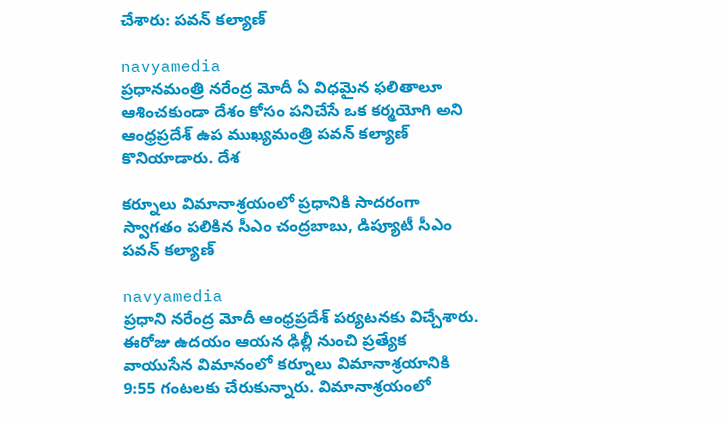చేశారు: పవన్ కల్యాణ్

navyamedia
ప్రధానమంత్రి నరేంద్ర మోదీ ఏ విధమైన ఫలితాలూ ఆశించకుండా దేశం కోసం పనిచేసే ఒక కర్మయోగి అని ఆంధ్రప్రదేశ్ ఉప ముఖ్యమంత్రి పవన్ కల్యాణ్ కొనియాడారు. దేశ

కర్నూలు విమానాశ్రయంలో ప్రధానికి సాదరంగా స్వాగతం పలికిన సీఎం చంద్రబాబు, డిప్యూటీ సీఎం పవన్ కల్యాణ్

navyamedia
ప్రధాని నరేంద్ర మోదీ ఆంధ్రప్రదేశ్ పర్యటనకు విచ్చేశారు. ఈరోజు ఉదయం ఆయన ఢిల్లీ నుంచి ప్రత్యేక వాయుసేన విమానంలో కర్నూలు విమానాశ్రయానికి 9:55 గంటలకు చేరుకున్నారు. విమానాశ్రయంలో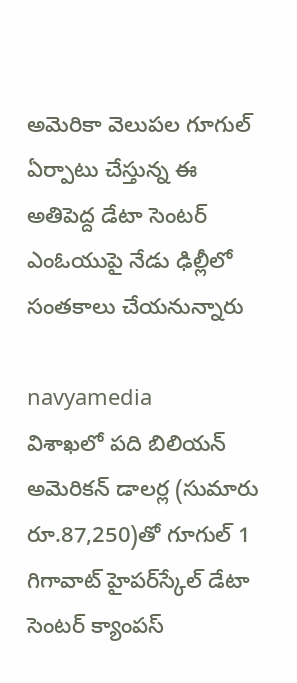అమెరికా వెలుపల గూగుల్ ఏర్పాటు చేస్తున్న ఈ అతిపెద్ద డేటా సెంటర్ ఎంఓయుపై నేడు ఢిల్లీలో సంతకాలు చేయనున్నారు

navyamedia
విశాఖలో పది బిలియన్ అమెరికన్ డాలర్ల (సుమారు రూ.87,250)తో గూగుల్ 1 గిగావాట్ హైపర్‌స్కేల్ డేటా సెంటర్ క్యాంపస్‌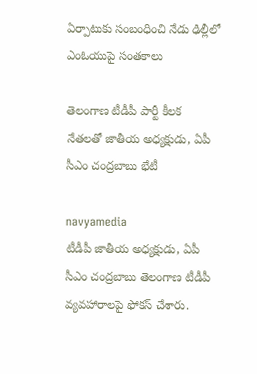ఏర్పాటుకు సంబంధించి నేడు ఢిల్లీలో ఎంఓయుపై సంతకాలు

తెలంగాణ టీడీపీ పార్టీ కీలక నేతలతో జాతీయ అధ్యక్షుడు, ఏపీ సీఎం చంద్రబాబు భేటీ

navyamedia
టీడీపీ జాతీయ అధ్యక్షుడు, ఏపీ సీఎం చంద్రబాబు తెలంగాణ టీడీపీ వ్యవహారాలపై ఫోకస్ చేశారు.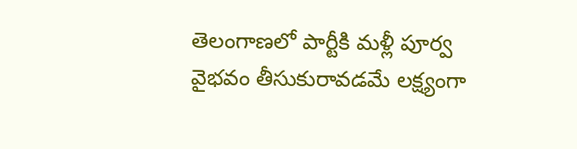తెలంగాణలో పార్టీకి మళ్లీ పూర్వ వైభవం తీసుకురావడమే లక్ష్యంగా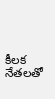కీలక నేతలతో